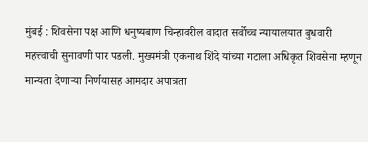मुंबई : शिवसेना पक्ष आणि धनुष्यबाण चिन्हावरील वादात सर्वोच्च न्यायालयात बुधवारी महत्त्वाची सुनावणी पार पडली. मुख्यमंत्री एकनाथ शिंदे यांच्या गटाला अधिकृत शिवसेना म्हणून मान्यता देणाऱ्या निर्णयासह आमदार अपात्रता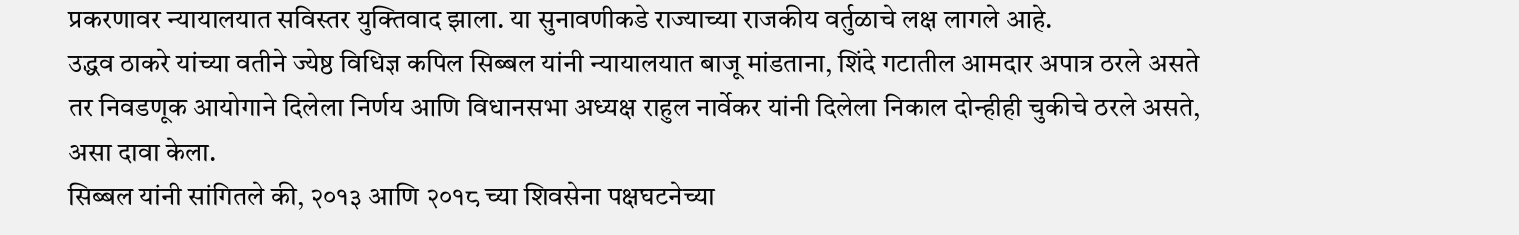प्रकरणावर न्यायालयात सविस्तर युक्तिवाद झाला. या सुनावणीकडे राज्याच्या राजकीय वर्तुळाचे लक्ष लागले आहे.
उद्धव ठाकरे यांच्या वतीने ज्येष्ठ विधिज्ञ कपिल सिब्बल यांनी न्यायालयात बाजू मांडताना, शिंदे गटातील आमदार अपात्र ठरले असते तर निवडणूक आयोगाने दिलेला निर्णय आणि विधानसभा अध्यक्ष राहुल नार्वेकर यांनी दिलेला निकाल दोन्हीही चुकीचे ठरले असते, असा दावा केला.
सिब्बल यांनी सांगितले की, २०१३ आणि २०१८ च्या शिवसेना पक्षघटनेच्या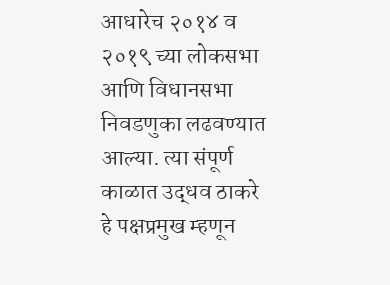आधारेच २०१४ व २०१९ च्या लोकसभा आणि विधानसभा निवडणुका लढवण्यात आल्या. त्या संपूर्ण काळात उद्धव ठाकरे हे पक्षप्रमुख म्हणून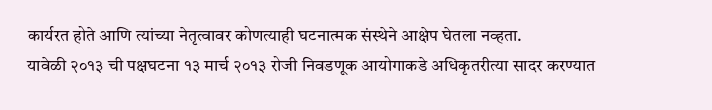कार्यरत होते आणि त्यांच्या नेतृत्वावर कोणत्याही घटनात्मक संस्थेने आक्षेप घेतला नव्हता.
यावेळी २०१३ ची पक्षघटना १३ मार्च २०१३ रोजी निवडणूक आयोगाकडे अधिकृतरीत्या सादर करण्यात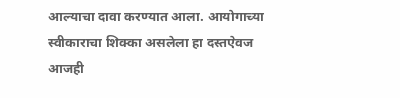आल्याचा दावा करण्यात आला. आयोगाच्या स्वीकाराचा शिक्का असलेला हा दस्तऐवज आजही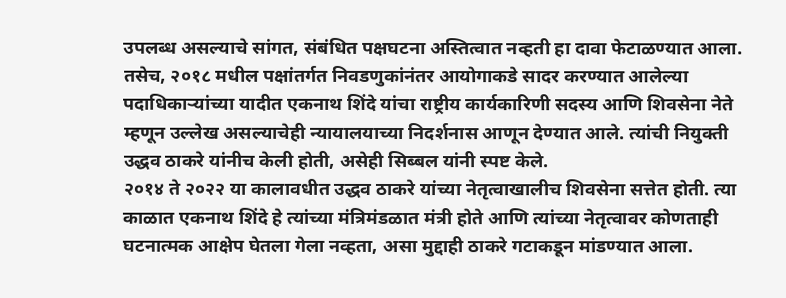उपलब्ध असल्याचे सांगत, संबंधित पक्षघटना अस्तित्वात नव्हती हा दावा फेटाळण्यात आला.
तसेच, २०१८ मधील पक्षांतर्गत निवडणुकांनंतर आयोगाकडे सादर करण्यात आलेल्या पदाधिकाऱ्यांच्या यादीत एकनाथ शिंदे यांचा राष्ट्रीय कार्यकारिणी सदस्य आणि शिवसेना नेते म्हणून उल्लेख असल्याचेही न्यायालयाच्या निदर्शनास आणून देण्यात आले. त्यांची नियुक्ती उद्धव ठाकरे यांनीच केली होती, असेही सिब्बल यांनी स्पष्ट केले.
२०१४ ते २०२२ या कालावधीत उद्धव ठाकरे यांच्या नेतृत्वाखालीच शिवसेना सत्तेत होती. त्या काळात एकनाथ शिंदे हे त्यांच्या मंत्रिमंडळात मंत्री होते आणि त्यांच्या नेतृत्वावर कोणताही घटनात्मक आक्षेप घेतला गेला नव्हता, असा मुद्दाही ठाकरे गटाकडून मांडण्यात आला.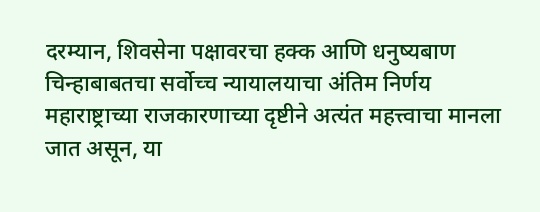दरम्यान, शिवसेना पक्षावरचा हक्क आणि धनुष्यबाण चिन्हाबाबतचा सर्वोच्च न्यायालयाचा अंतिम निर्णय महाराष्ट्राच्या राजकारणाच्या दृष्टीने अत्यंत महत्त्वाचा मानला जात असून, या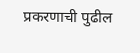प्रकरणाची पुढील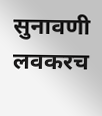सुनावणी लवकरच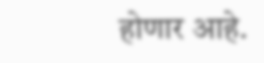होणार आहे.